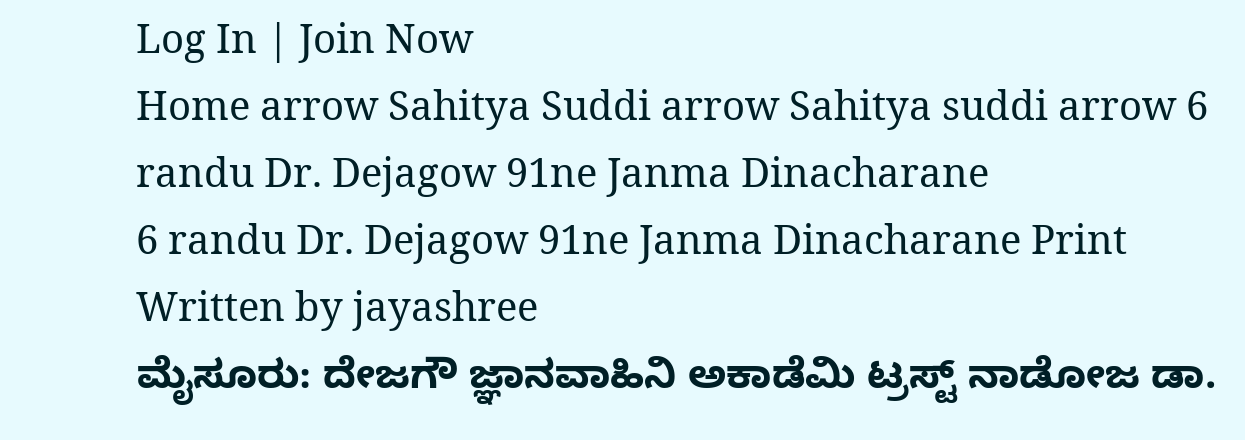Log In | Join Now
Home arrow Sahitya Suddi arrow Sahitya suddi arrow 6 randu Dr. Dejagow 91ne Janma Dinacharane
6 randu Dr. Dejagow 91ne Janma Dinacharane Print
Written by jayashree
ಮೈಸೂರು: ದೇಜಗೌ ಜ್ಞಾನವಾಹಿನಿ ಅಕಾಡೆಮಿ ಟ್ರಸ್ಟ್ ನಾಡೋಜ ಡಾ.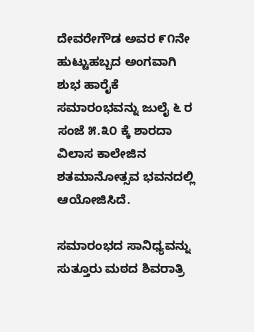ದೇವರೇಗೌಡ ಅವರ ೯೧ನೇ ಹುಟ್ಟುಹಬ್ಬದ ಅಂಗವಾಗಿ ಶುಭ ಹಾರೈಕೆ ಸಮಾರಂಭವನ್ನು ಜುಲೈ ೬ ರ ಸಂಜೆ ೫.೩೦ ಕ್ಕೆ ಶಾರದಾ ವಿಲಾಸ ಕಾಲೇಜಿನ ಶತಮಾನೋತ್ಸವ ಭವನದಲ್ಲಿ ಆಯೋಜಿಸಿದೆ.

ಸಮಾರಂಭದ ಸಾನಿಧ್ಯವನ್ನು ಸುತ್ತೂರು ಮಠದ ಶಿವರಾತ್ರಿ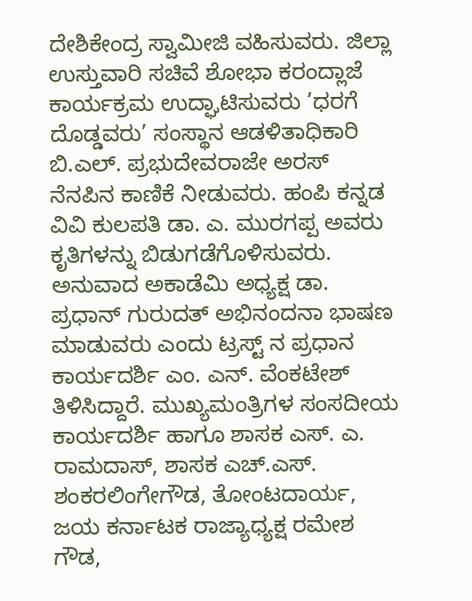ದೇಶಿಕೇಂದ್ರ ಸ್ವಾಮೀಜಿ ವಹಿಸುವರು. ಜಿಲ್ಲಾ ಉಸ್ತುವಾರಿ ಸಚಿವೆ ಶೋಭಾ ಕರಂದ್ಲಾಜೆ ಕಾರ್ಯಕ್ರಮ ಉದ್ಘಾಟಿಸುವರು ’ಧರಗೆ ದೊಡ್ಡವರು’ ಸಂಸ್ಥಾನ ಆಡಳಿತಾಧಿಕಾರಿ ಬಿ.ಎಲ್. ಪ್ರಭುದೇವರಾಜೇ ಅರಸ್ ನೆನಪಿನ ಕಾಣಿಕೆ ನೀಡುವರು. ಹಂಪಿ ಕನ್ನಡ ವಿವಿ ಕುಲಪತಿ ಡಾ. ಎ. ಮುರಗಪ್ಪ ಅವರು ಕೃತಿಗಳನ್ನು ಬಿಡುಗಡೆಗೊಳಿಸುವರು. ಅನುವಾದ ಅಕಾಡೆಮಿ ಅಧ್ಯಕ್ಷ ಡಾ. ಪ್ರಧಾನ್ ಗುರುದತ್ ಅಭಿನಂದನಾ ಭಾಷಣ ಮಾಡುವರು ಎಂದು ಟ್ರಸ್ಟ್ ನ ಪ್ರಧಾನ ಕಾರ್ಯದರ್ಶಿ ಎಂ. ಎನ್. ವೆಂಕಟೇಶ್ ತಿಳಿಸಿದ್ದಾರೆ. ಮುಖ್ಯಮಂತ್ರಿಗಳ ಸಂಸದೀಯ ಕಾರ್ಯದರ್ಶಿ ಹಾಗೂ ಶಾಸಕ ಎಸ್. ಎ. ರಾಮದಾಸ್, ಶಾಸಕ ಎಚ್.ಎಸ್. ಶಂಕರಲಿಂಗೇಗೌಡ, ತೋಂಟದಾರ್ಯ, ಜಯ ಕರ್ನಾಟಕ ರಾಜ್ಯಾಧ್ಯಕ್ಷ ರಮೇಶ ಗೌಡ,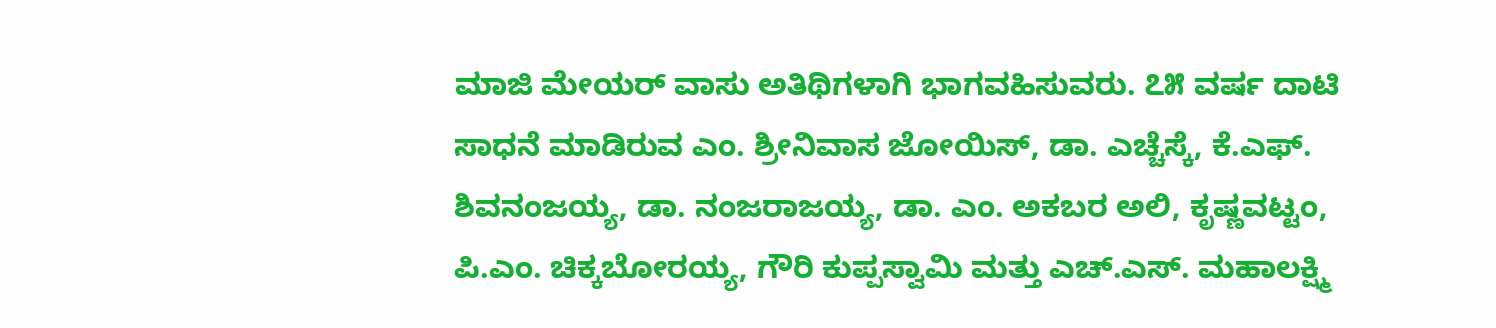ಮಾಜಿ ಮೇಯರ್ ವಾಸು ಅತಿಥಿಗಳಾಗಿ ಭಾಗವಹಿಸುವರು. ೭೫ ವರ್ಷ ದಾಟಿ ಸಾಧನೆ ಮಾಡಿರುವ ಎಂ. ಶ್ರೀನಿವಾಸ ಜೋಯಿಸ್, ಡಾ. ಎಚ್ಚೆಸ್ಕೆ, ಕೆ.ಎಫ್. ಶಿವನಂಜಯ್ಯ, ಡಾ. ನಂಜರಾಜಯ್ಯ, ಡಾ. ಎಂ. ಅಕಬರ‍ ಅಲಿ, ಕೃಷ್ಣವಟ್ಟಂ, ಪಿ.ಎಂ. ಚಿಕ್ಕಬೋರಯ್ಯ, ಗೌರಿ ಕುಪ್ಪಸ್ವಾಮಿ ಮತ್ತು ಎಚ್.ಎಸ್. ಮಹಾಲಕ್ಷ್ಮಿ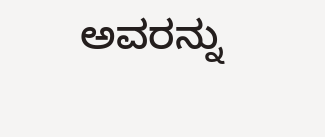ಅವರನ್ನು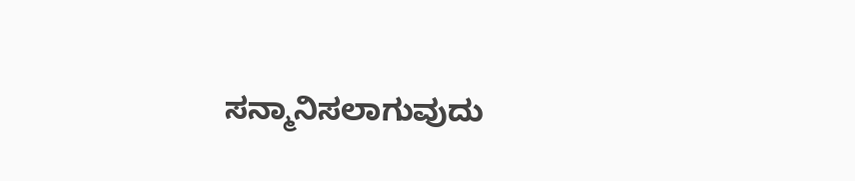ಸನ್ಮಾನಿಸಲಾಗುವುದು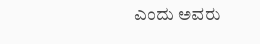ಎಂದು ಅವರು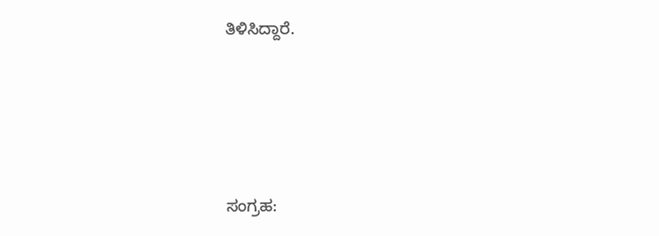ತಿಳಿಸಿದ್ದಾರೆ.




ಸಂಗ್ರಹ: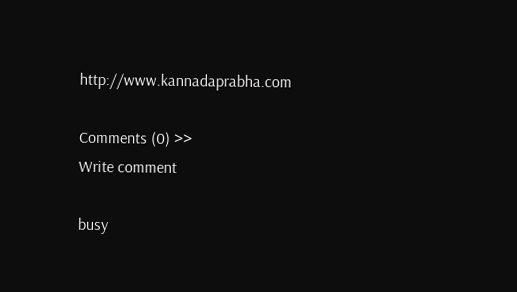http://www.kannadaprabha.com

Comments (0) >>
Write comment

busy